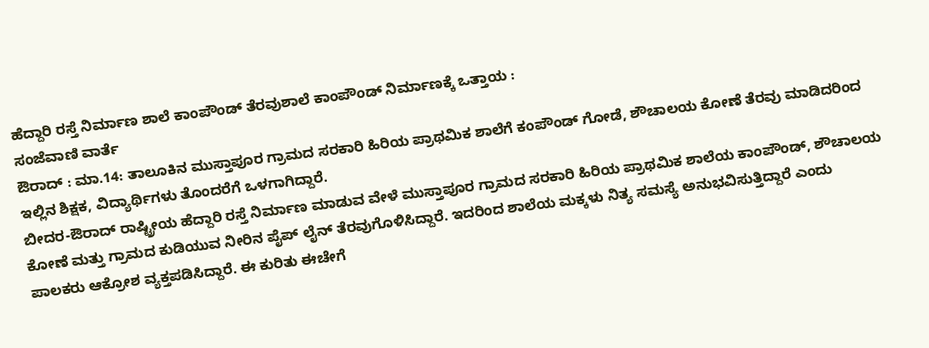ಹೆದ್ದಾರಿ ರಸ್ತೆ ನಿರ್ಮಾಣ ಶಾಲೆ ಕಾಂಪೌಂಡ್ ತೆರವುಶಾಲೆ ಕಾಂಪೌಂಡ್ ನಿರ್ಮಾಣಕ್ಕೆ ಒತ್ತಾಯ :
ಸಂಜೆವಾಣಿ ವಾರ್ತೆ
ಔರಾದ್ : ಮಾ.14: ತಾಲೂಕಿನ ಮುಸ್ತಾಪೂರ ಗ್ರಾಮದ ಸರಕಾರಿ ಹಿರಿಯ ಪ್ರಾಥಮಿಕ ಶಾಲೆಗೆ ಕಂಪೌಂಡ್ ಗೋಡೆ, ಶೌಚಾಲಯ ಕೋಣೆ ತೆರವು ಮಾಡಿದರಿಂದ ಇಲ್ಲಿನ ಶಿಕ್ಷಕ, ವಿದ್ಯಾರ್ಥಿಗಳು ತೊಂದರೆಗೆ ಒಳಗಾಗಿದ್ದಾರೆ.
ಬೀದರ-ಔರಾದ್ ರಾಷ್ಟ್ರೀಯ ಹೆದ್ದಾರಿ ರಸ್ತೆ ನಿರ್ಮಾಣ ಮಾಡುವ ವೇಳೆ ಮುಸ್ತಾಪೂರ ಗ್ರಾಮದ ಸರಕಾರಿ ಹಿರಿಯ ಪ್ರಾಥಮಿಕ ಶಾಲೆಯ ಕಾಂಪೌಂಡ್, ಶೌಚಾಲಯ ಕೋಣೆ ಮತ್ತು ಗ್ರಾಮದ ಕುಡಿಯುವ ನೀರಿನ ಪೈಪ್ ಲೈನ್ ತೆರವುಗೊಳಿಸಿದ್ದಾರೆ. ಇದರಿಂದ ಶಾಲೆಯ ಮಕ್ಕಳು ನಿತ್ಯ ಸಮಸ್ಯೆ ಅನುಭವಿಸುತ್ತಿದ್ದಾರೆ ಎಂದು ಪಾಲಕರು ಆಕ್ರೋಶ ವ್ಯಕ್ತಪಡಿಸಿದ್ದಾರೆ. ಈ ಕುರಿತು ಈಚೇಗೆ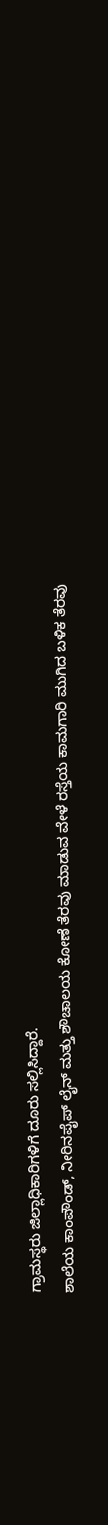ಗ್ರಾಮಸ್ಥರು ಜಿಲ್ಲಾಧಿಕಾರಿಗಳಿಗೆ ದೂರು ಸಲ್ಲಿಸಿದ್ದಾರೆ.
ಶಾಲೆಯ ಕಾಂಪೌಂಡ್, ನೀರಿನಪೈಪ್ ಲೈನ್ ಮತ್ತು ಶೌಚಾಲಯ ಕೋಣೆ ತೆರವು ಮಾಡುವ ವೇಳೆ ರಸ್ತೆಯ ಕಾಮಗಾರಿ ಮುಗಿದ ಬಳಿಕ ತೆರವು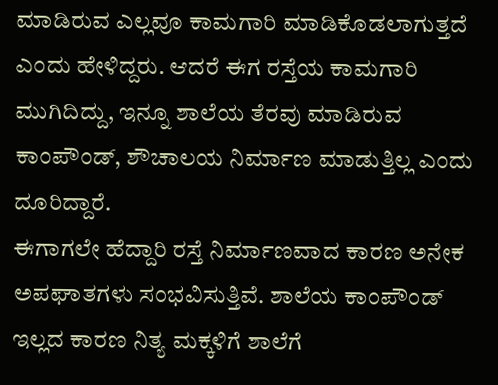ಮಾಡಿರುವ ಎಲ್ಲವೂ ಕಾಮಗಾರಿ ಮಾಡಿಕೊಡಲಾಗುತ್ತದೆ ಎಂದು ಹೇಳಿದ್ದರು. ಆದರೆ ಈಗ ರಸ್ತೆಯ ಕಾಮಗಾರಿ ಮುಗಿದಿದ್ದು, ಇನ್ನೂ ಶಾಲೆಯ ತೆರವು ಮಾಡಿರುವ ಕಾಂಪೌಂಡ್, ಶೌಚಾಲಯ ನಿರ್ಮಾಣ ಮಾಡುತ್ತಿಲ್ಲ ಎಂದು ದೂರಿದ್ದಾರೆ.
ಈಗಾಗಲೇ ಹೆದ್ದಾರಿ ರಸ್ತೆ ನಿರ್ಮಾಣವಾದ ಕಾರಣ ಅನೇಕ ಅಪಘಾತಗಳು ಸಂಭವಿಸುತ್ತಿವೆ. ಶಾಲೆಯ ಕಾಂಪೌಂಡ್ ಇಲ್ಲದ ಕಾರಣ ನಿತ್ಯ ಮಕ್ಕಳಿಗೆ ಶಾಲೆಗೆ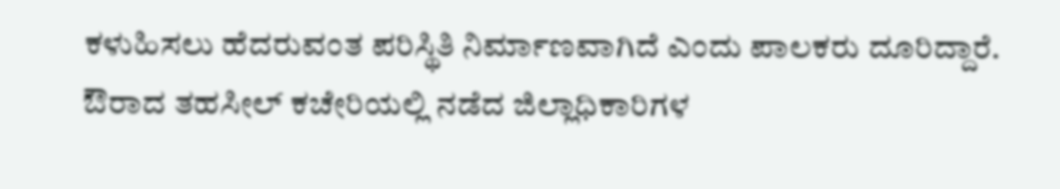ಕಳುಹಿಸಲು ಹೆದರುವಂತ ಪರಿಸ್ಥಿತಿ ನಿರ್ಮಾಣವಾಗಿದೆ ಎಂದು ಪಾಲಕರು ದೂರಿದ್ದಾರೆ.
ಔರಾದ ತಹಸೀಲ್ ಕಚೇರಿಯಲ್ಲಿ ನಡೆದ ಜಿಲ್ಲಾಧಿಕಾರಿಗಳ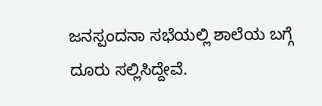ಜನಸ್ಪಂದನಾ ಸಭೆಯಲ್ಲಿ ಶಾಲೆಯ ಬಗ್ಗೆ ದೂರು ಸಲ್ಲಿಸಿದ್ದೇವೆ.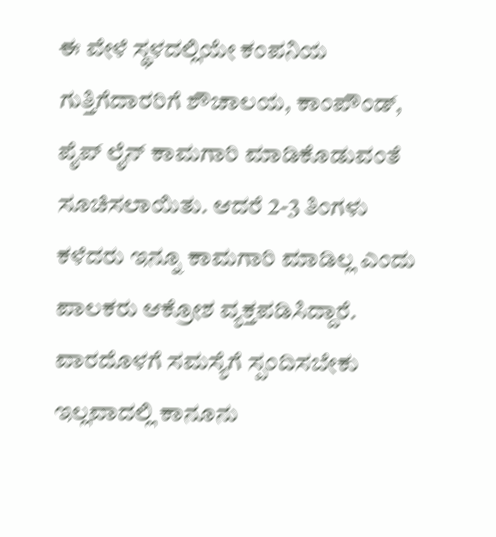ಈ ವೇಳೆ ಸ್ಥಳದಲ್ಲಿಯೇ ಕಂಪನಿಯ ಗುತ್ತಿಗೆದಾರರಿಗೆ ಶೌಚಾಲಯ, ಕಾಂಪೌಂಡ್, ಪೈಪ್ ಲೈನ್ ಕಾಮಗಾರಿ ಮಾಡಿಕೊಡುವಂತೆ ಸೂಚಿಸಲಾಯಿತು. ಆದರೆ 2-3 ತಿಂಗಳು ಕಳೆದರು ಇನ್ನೂ ಕಾಮಗಾರಿ ಮಾಡಿಲ್ಲ ಎಂದು ಪಾಲಕರು ಆಕ್ರೋಶ ವ್ಯಕ್ತಪಡಿಸಿದ್ದಾರೆ.
ವಾರದೊಳಗೆ ಸಮಸ್ಯೆಗೆ ಸ್ಪಂದಿಸಬೇಕು ಇಲ್ಲವಾದಲ್ಲಿ ಕಾನೂನು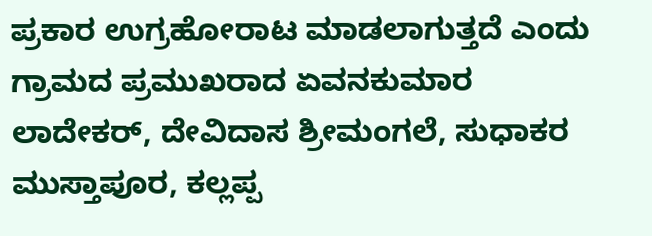ಪ್ರಕಾರ ಉಗ್ರಹೋರಾಟ ಮಾಡಲಾಗುತ್ತದೆ ಎಂದು ಗ್ರಾಮದ ಪ್ರಮುಖರಾದ ಏವನಕುಮಾರ ಲಾದೇಕರ್, ದೇವಿದಾಸ ಶ್ರೀಮಂಗಲೆ, ಸುಧಾಕರ ಮುಸ್ತಾಪೂರ, ಕಲ್ಲಪ್ಪ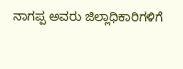ನಾಗಪ್ಪ ಅವರು ಜಿಲ್ಲಾಧಿಕಾರಿಗಳಿಗೆ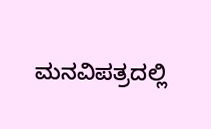ಮನವಿಪತ್ರದಲ್ಲಿ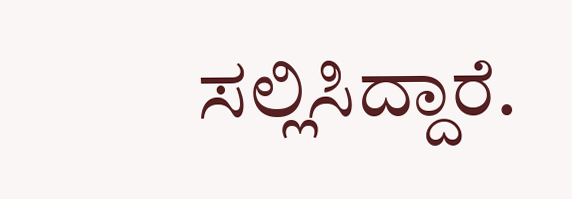ಸಲ್ಲಿಸಿದ್ದಾರೆ.